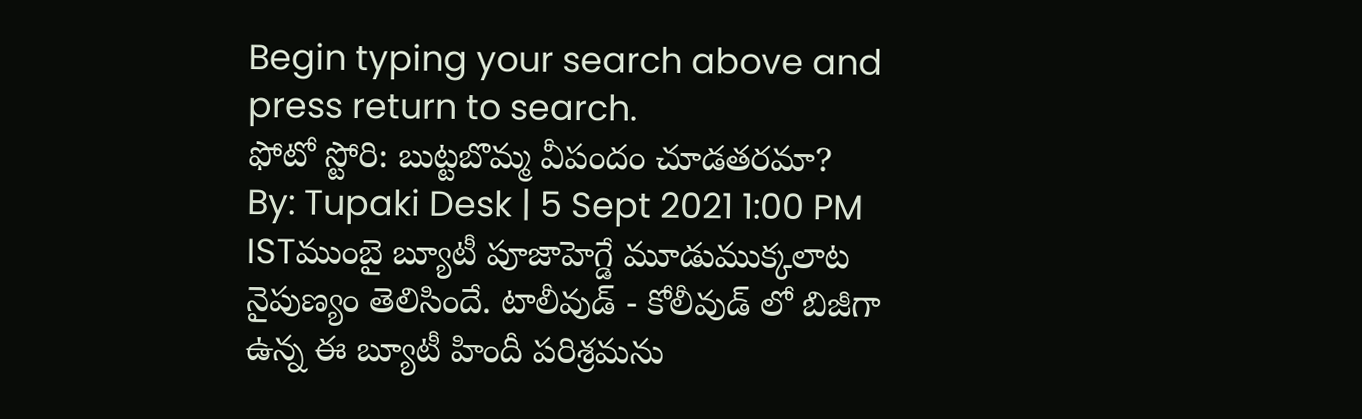Begin typing your search above and press return to search.
ఫోటో స్టోరి: బుట్టబొమ్మ వీపందం చూడతరమా?
By: Tupaki Desk | 5 Sept 2021 1:00 PM ISTముంబై బ్యూటీ పూజాహెగ్డే మూడుముక్కలాట నైపుణ్యం తెలిసిందే. టాలీవుడ్ - కోలీవుడ్ లో బిజీగా ఉన్న ఈ బ్యూటీ హిందీ పరిశ్రమను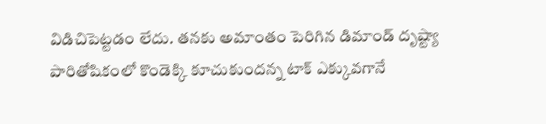విడిచిపెట్టడం లేదు. తనకు అమాంతం పెరిగిన డిమాండ్ దృష్ట్యా పారితోషికంలో కొండెక్కి కూచుకుందన్న టాక్ ఎక్కువగానే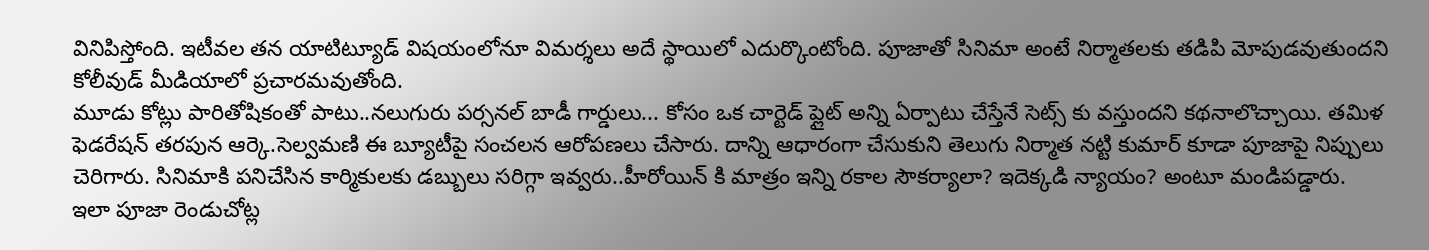వినిపిస్తోంది. ఇటీవల తన యాటిట్యూడ్ విషయంలోనూ విమర్శలు అదే స్థాయిలో ఎదుర్కొంటోంది. పూజాతో సినిమా అంటే నిర్మాతలకు తడిపి మోపుడవుతుందని కోలీవుడ్ మీడియాలో ప్రచారమవుతోంది.
మూడు కోట్లు పారితోషికంతో పాటు..నలుగురు పర్సనల్ బాడీ గార్డులు... కోసం ఒక చార్టెడ్ ప్లైట్ అన్ని ఏర్పాటు చేస్తేనే సెట్స్ కు వస్తుందని కథనాలొచ్చాయి. తమిళ ఫెడరేషన్ తరపున ఆర్కె.సెల్వమణి ఈ బ్యూటీపై సంచలన ఆరోపణలు చేసారు. దాన్ని ఆధారంగా చేసుకుని తెలుగు నిర్మాత నట్టి కుమార్ కూడా పూజాపై నిప్పులు చెరిగారు. సినిమాకి పనిచేసిన కార్మికులకు డబ్బులు సరిగ్గా ఇవ్వరు..హీరోయిన్ కి మాత్రం ఇన్ని రకాల సౌకర్యాలా? ఇదెక్కడి న్యాయం? అంటూ మండిపడ్డారు.
ఇలా పూజా రెండుచోట్ల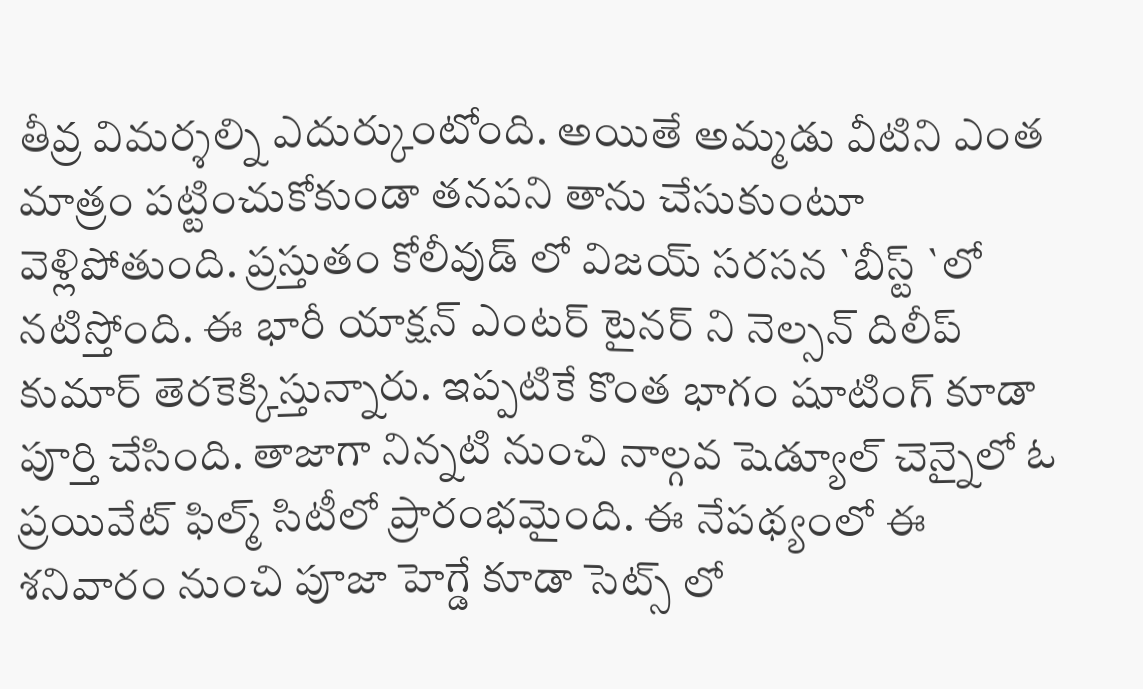తీవ్ర విమర్శల్ని ఎదుర్కుంటోంది. అయితే అమ్మడు వీటిని ఎంత మాత్రం పట్టించుకోకుండా తనపని తాను చేసుకుంటూ వెళ్లిపోతుంది. ప్రస్తుతం కోలీవుడ్ లో విజయ్ సరసన `బీస్ట్ `లో నటిస్తోంది. ఈ భారీ యాక్షన్ ఎంటర్ టైనర్ ని నెల్సన్ దిలీప్ కుమార్ తెరకెక్కిస్తున్నారు. ఇప్పటికే కొంత భాగం షూటింగ్ కూడా పూర్తి చేసింది. తాజాగా నిన్నటి నుంచి నాల్గవ షెడ్యూల్ చెన్నైలో ఓ ప్రయివేట్ ఫిల్మ్ సిటీలో ప్రారంభమైంది. ఈ నేపథ్యంలో ఈ శనివారం నుంచి పూజా హెగ్డే కూడా సెట్స్ లో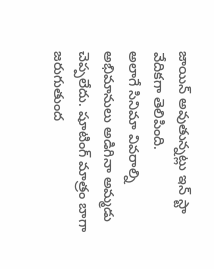జాయిన్ అవుతున్నట్లు ఇన్ స్టా వేదికగా తెలిపింది.
అలాగే సినిమా వివరాల్ని అభిమానులు అడిగినా అమ్మడు చెప్పలేదు. షూటింగ్ మాత్రం బాగా జరుగుతుంద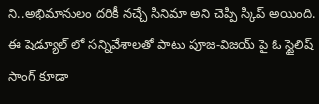ని..అభిమానులం దరికీ నచ్చే సినిమా అని చెప్పి స్కిప్ అయింది. ఈ షెడ్యూల్ లో సన్నివేశాలతో పాటు పూజ-విజయ్ పై ఓ స్టైలిష్ సాంగ్ కూడా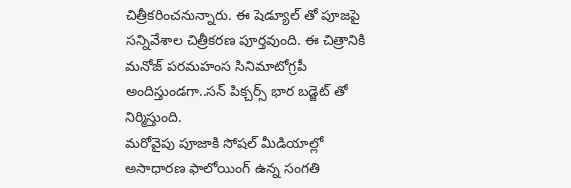చిత్రీకరించనున్నారు. ఈ షెడ్యూల్ తో పూజపై సన్నివేశాల చిత్రీకరణ పూర్తవుంది. ఈ చిత్రానికి మనోజ్ పరమహంస సినిమాటోగ్రపీ అందిస్తుండగా..సన్ పిక్చర్స్ భార బడ్జెట్ తో నిర్మిస్తుంది.
మరోవైపు పూజాకి సోషల్ మీడియాల్లో అసాధారణ ఫాలోయింగ్ ఉన్న సంగతి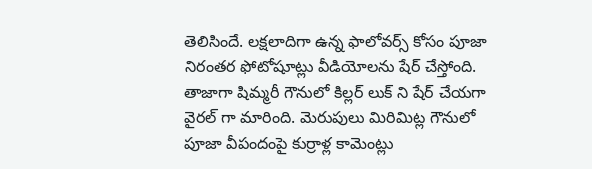తెలిసిందే. లక్షలాదిగా ఉన్న ఫాలోవర్స్ కోసం పూజా నిరంతర ఫోటోషూట్లు వీడియోలను షేర్ చేస్తోంది. తాజాగా షిమ్మరీ గౌనులో కిల్లర్ లుక్ ని షేర్ చేయగా వైరల్ గా మారింది. మెరుపులు మిరిమిట్ల గౌనులో పూజా వీపందంపై కుర్రాళ్ల కామెంట్లు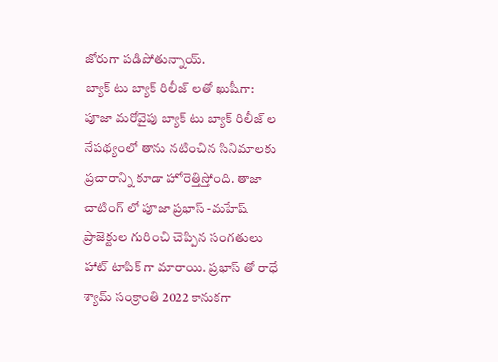జోరుగా పడిపోతున్నాయ్.
బ్యాక్ టు బ్యాక్ రిలీజ్ లతో ఖుషీగా:
పూజా మరోవైపు బ్యాక్ టు బ్యాక్ రిలీజ్ ల నేపథ్యంలో తాను నటించిన సినిమాలకు ప్రచారాన్ని కూడా హోరెత్తిస్తోంది. తాజా చాటింగ్ లో పూజా ప్రభాస్ -మహేష్ ప్రాజెక్టుల గురించి చెప్పిన సంగతులు హాట్ టాపిక్ గా మారాయి. ప్రభాస్ తో రాధే శ్యామ్ సంక్రాంతి 2022 కానుకగా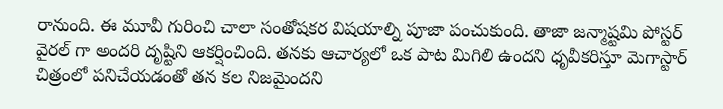రానుంది. ఈ మూవీ గురించి చాలా సంతోషకర విషయాల్ని పూజా పంచుకుంది. తాజా జన్మాష్టమి పోస్టర్ వైరల్ గా అందరి దృష్టిని ఆకర్షించింది. తనకు ఆచార్యలో ఒక పాట మిగిలి ఉందని ధృవీకరిస్తూ మెగాస్టార్ చిత్రంలో పనిచేయడంతో తన కల నిజమైందని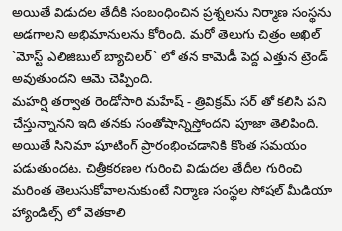అయితే విడుదల తేదీకి సంబంధించిన ప్రశ్నలను నిర్మాణ సంస్థను అడగాలని అభిమానులను కోరింది. మరో తెలుగు చిత్రం అఖిల్ `మోస్ట్ ఎలిజిబుల్ బ్యాచిలర్` లో తన కామెడీ పెద్ద ఎత్తున ట్రెండ్ అవుతుందని ఆమె చెప్పింది.
మహర్షి తర్వాత రెండోసారి మహేష్ - త్రివిక్రమ్ సర్ తో కలిసి పని చేస్తున్నానని ఇది తనకు సంతోషాన్నిస్తోందని పూజా తెలిపింది. అయితే సినిమా షూటింగ్ ప్రారంభించడానికి కొంత సమయం పడుతుందట. చిత్రీకరణల గురించి విడుదల తేదీల గురించి మరింత తెలుసుకోవాలనుకుంటే నిర్మాణ సంస్థల సోషల్ మీడియా హ్యాండిల్స్ లో వెతకాలి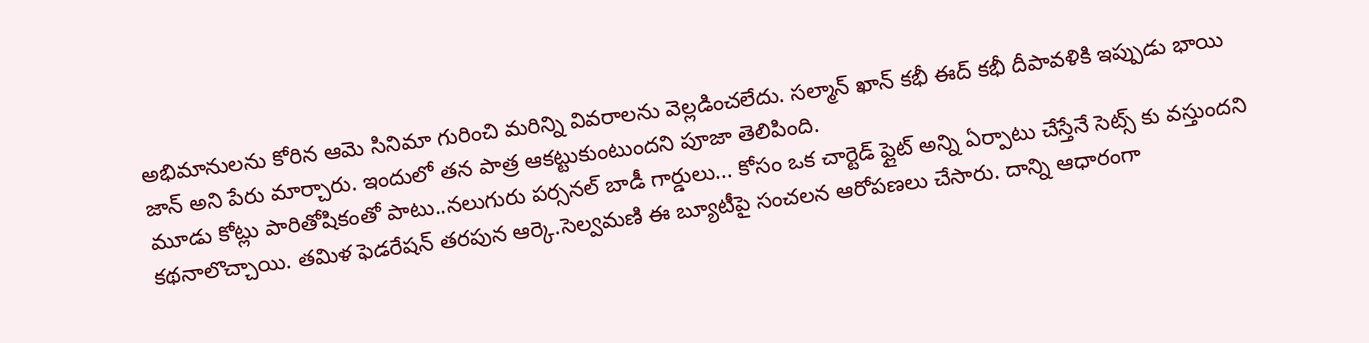అభిమానులను కోరిన ఆమె సినిమా గురించి మరిన్ని వివరాలను వెల్లడించలేదు. సల్మాన్ ఖాన్ కభీ ఈద్ కభీ దీపావళికి ఇప్పుడు భాయి జాన్ అని పేరు మార్చారు. ఇందులో తన పాత్ర ఆకట్టుకుంటుందని పూజా తెలిపింది.
మూడు కోట్లు పారితోషికంతో పాటు..నలుగురు పర్సనల్ బాడీ గార్డులు... కోసం ఒక చార్టెడ్ ప్లైట్ అన్ని ఏర్పాటు చేస్తేనే సెట్స్ కు వస్తుందని కథనాలొచ్చాయి. తమిళ ఫెడరేషన్ తరపున ఆర్కె.సెల్వమణి ఈ బ్యూటీపై సంచలన ఆరోపణలు చేసారు. దాన్ని ఆధారంగా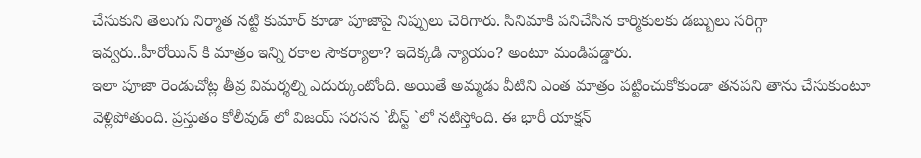చేసుకుని తెలుగు నిర్మాత నట్టి కుమార్ కూడా పూజాపై నిప్పులు చెరిగారు. సినిమాకి పనిచేసిన కార్మికులకు డబ్బులు సరిగ్గా ఇవ్వరు..హీరోయిన్ కి మాత్రం ఇన్ని రకాల సౌకర్యాలా? ఇదెక్కడి న్యాయం? అంటూ మండిపడ్డారు.
ఇలా పూజా రెండుచోట్ల తీవ్ర విమర్శల్ని ఎదుర్కుంటోంది. అయితే అమ్మడు వీటిని ఎంత మాత్రం పట్టించుకోకుండా తనపని తాను చేసుకుంటూ వెళ్లిపోతుంది. ప్రస్తుతం కోలీవుడ్ లో విజయ్ సరసన `బీస్ట్ `లో నటిస్తోంది. ఈ భారీ యాక్షన్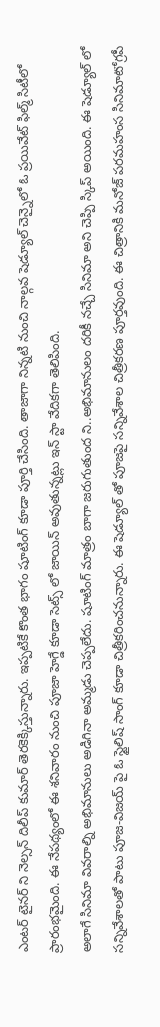ఎంటర్ టైనర్ ని నెల్సన్ దిలీప్ కుమార్ తెరకెక్కిస్తున్నారు. ఇప్పటికే కొంత భాగం షూటింగ్ కూడా పూర్తి చేసింది. తాజాగా నిన్నటి నుంచి నాల్గవ షెడ్యూల్ చెన్నైలో ఓ ప్రయివేట్ ఫిల్మ్ సిటీలో ప్రారంభమైంది. ఈ నేపథ్యంలో ఈ శనివారం నుంచి పూజా హెగ్డే కూడా సెట్స్ లో జాయిన్ అవుతున్నట్లు ఇన్ స్టా వేదికగా తెలిపింది.
అలాగే సినిమా వివరాల్ని అభిమానులు అడిగినా అమ్మడు చెప్పలేదు. షూటింగ్ మాత్రం బాగా జరుగుతుంద ని..అభిమానులం దరికీ నచ్చే సినిమా అని చెప్పి స్కిప్ అయింది. ఈ షెడ్యూల్ లో సన్నివేశాలతో పాటు పూజ-విజయ్ పై ఓ స్టైలిష్ సాంగ్ కూడా చిత్రీకరించనున్నారు. ఈ షెడ్యూల్ తో పూజపై సన్నివేశాల చిత్రీకరణ పూర్తవుంది. ఈ చిత్రానికి మనోజ్ పరమహంస సినిమాటోగ్రపీ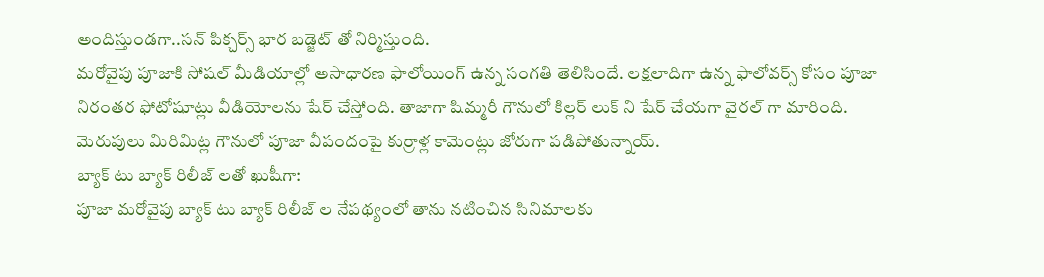అందిస్తుండగా..సన్ పిక్చర్స్ భార బడ్జెట్ తో నిర్మిస్తుంది.
మరోవైపు పూజాకి సోషల్ మీడియాల్లో అసాధారణ ఫాలోయింగ్ ఉన్న సంగతి తెలిసిందే. లక్షలాదిగా ఉన్న ఫాలోవర్స్ కోసం పూజా నిరంతర ఫోటోషూట్లు వీడియోలను షేర్ చేస్తోంది. తాజాగా షిమ్మరీ గౌనులో కిల్లర్ లుక్ ని షేర్ చేయగా వైరల్ గా మారింది. మెరుపులు మిరిమిట్ల గౌనులో పూజా వీపందంపై కుర్రాళ్ల కామెంట్లు జోరుగా పడిపోతున్నాయ్.
బ్యాక్ టు బ్యాక్ రిలీజ్ లతో ఖుషీగా:
పూజా మరోవైపు బ్యాక్ టు బ్యాక్ రిలీజ్ ల నేపథ్యంలో తాను నటించిన సినిమాలకు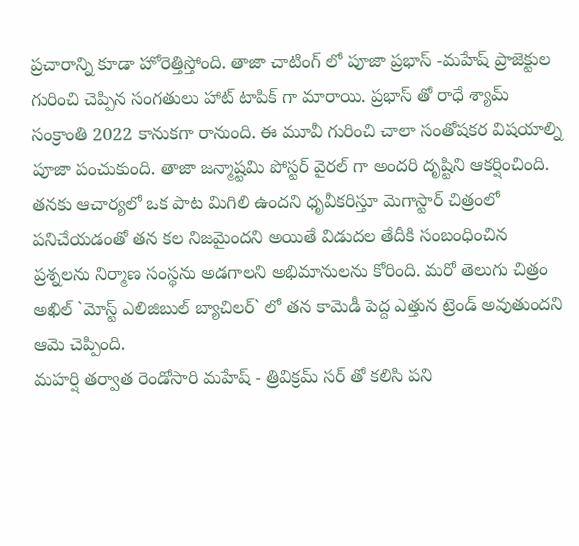ప్రచారాన్ని కూడా హోరెత్తిస్తోంది. తాజా చాటింగ్ లో పూజా ప్రభాస్ -మహేష్ ప్రాజెక్టుల గురించి చెప్పిన సంగతులు హాట్ టాపిక్ గా మారాయి. ప్రభాస్ తో రాధే శ్యామ్ సంక్రాంతి 2022 కానుకగా రానుంది. ఈ మూవీ గురించి చాలా సంతోషకర విషయాల్ని పూజా పంచుకుంది. తాజా జన్మాష్టమి పోస్టర్ వైరల్ గా అందరి దృష్టిని ఆకర్షించింది. తనకు ఆచార్యలో ఒక పాట మిగిలి ఉందని ధృవీకరిస్తూ మెగాస్టార్ చిత్రంలో పనిచేయడంతో తన కల నిజమైందని అయితే విడుదల తేదీకి సంబంధించిన ప్రశ్నలను నిర్మాణ సంస్థను అడగాలని అభిమానులను కోరింది. మరో తెలుగు చిత్రం అఖిల్ `మోస్ట్ ఎలిజిబుల్ బ్యాచిలర్` లో తన కామెడీ పెద్ద ఎత్తున ట్రెండ్ అవుతుందని ఆమె చెప్పింది.
మహర్షి తర్వాత రెండోసారి మహేష్ - త్రివిక్రమ్ సర్ తో కలిసి పని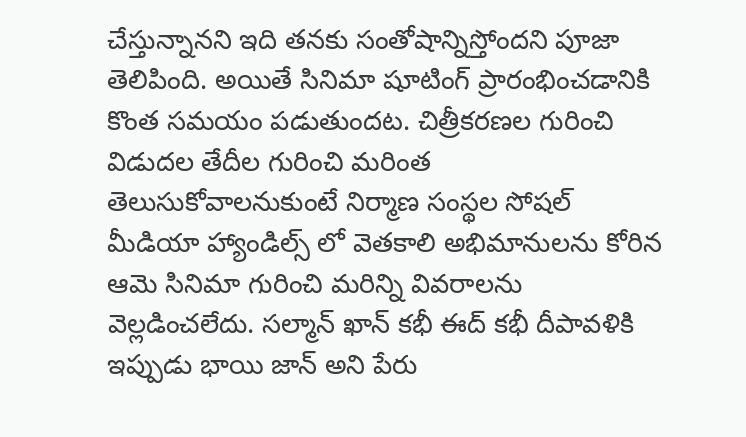చేస్తున్నానని ఇది తనకు సంతోషాన్నిస్తోందని పూజా తెలిపింది. అయితే సినిమా షూటింగ్ ప్రారంభించడానికి కొంత సమయం పడుతుందట. చిత్రీకరణల గురించి విడుదల తేదీల గురించి మరింత తెలుసుకోవాలనుకుంటే నిర్మాణ సంస్థల సోషల్ మీడియా హ్యాండిల్స్ లో వెతకాలి అభిమానులను కోరిన ఆమె సినిమా గురించి మరిన్ని వివరాలను వెల్లడించలేదు. సల్మాన్ ఖాన్ కభీ ఈద్ కభీ దీపావళికి ఇప్పుడు భాయి జాన్ అని పేరు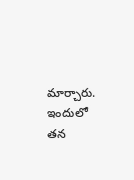మార్చారు. ఇందులో తన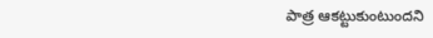పాత్ర ఆకట్టుకుంటుందని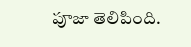పూజా తెలిపింది.